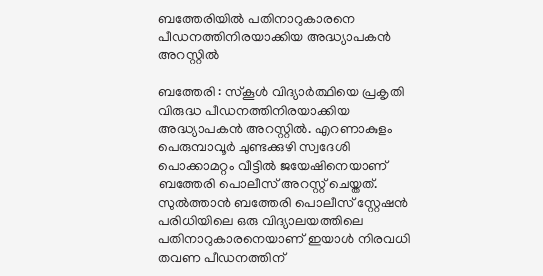ബത്തേരിയിൽ പതിനാറുകാരനെ പീഡനത്തിനിരയാക്കിയ അദ്ധ്യാപകൻ അറസ്റ്റിൽ

ബത്തേരി : സ്കൂൾ വിദ്യാർത്ഥിയെ പ്രകൃതി വിരുദ്ധ പീഡനത്തിനിരയാക്കിയ അദ്ധ്യാപകൻ അറസ്റ്റിൽ. എറണാകുളം പെരുമ്പാവൂർ ചുണ്ടക്കുഴി സ്വദേശി പൊക്കാമറ്റം വീട്ടിൽ ജയേഷിനെയാണ് ബത്തേരി പൊലീസ് അറസ്റ്റ് ചെയ്തത്. സുൽത്താൻ ബത്തേരി പൊലീസ് സ്റ്റേഷൻ പരിധിയിലെ ഒരു വിദ്യാലയത്തിലെ പതിനാറുകാരനെയാണ് ഇയാൾ നിരവധി തവണ പീഡനത്തിന്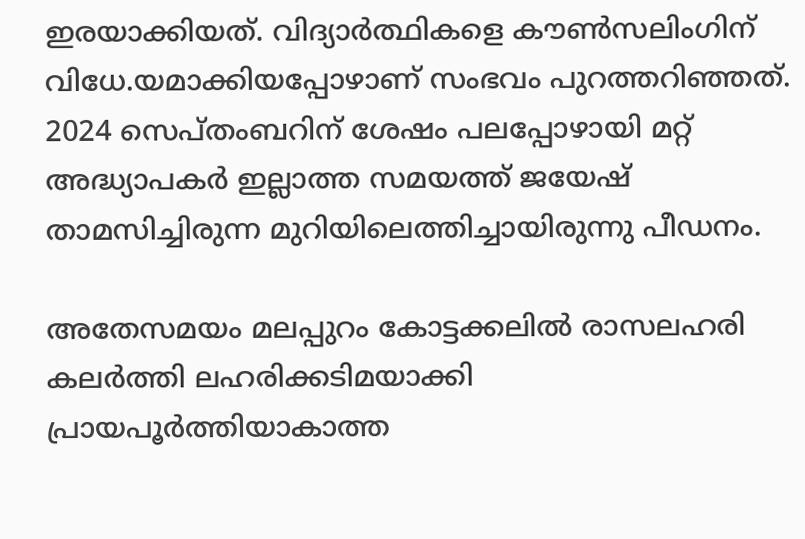ഇരയാക്കിയത്. വിദ്യാർത്ഥികളെ കൗൺസലിംഗിന് വിധേ.യമാക്കിയപ്പോഴാണ് സംഭവം പുറത്തറിഞ്ഞത്. 2024 സെപ്തംബറിന് ശേഷം പലപ്പോഴായി മറ്റ് അദ്ധ്യാപകർ ഇല്ലാത്ത സമയത്ത് ജയേഷ് താമസിച്ചിരുന്ന മുറിയിലെത്തിച്ചായിരുന്നു പീഡനം.

അതേസമയം മലപ്പുറം കോട്ടക്കലിൽ രാസലഹരി കലർത്തി ലഹരിക്കടിമയാക്കി പ്രായപൂർത്തിയാകാത്ത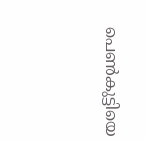പെൺകുട്ടിയെ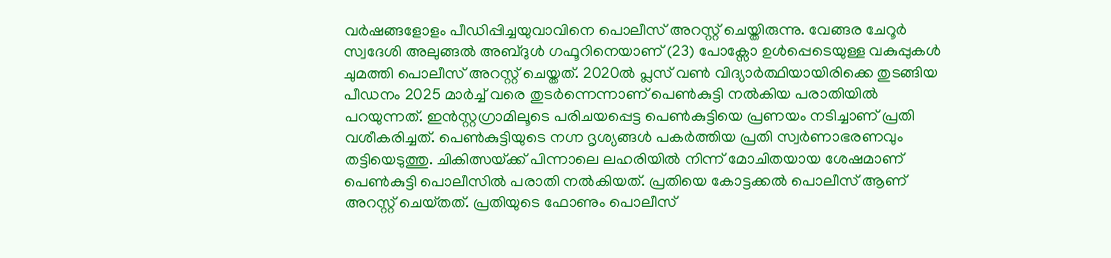വർഷങ്ങളോളം പീഡിപ്പിച്ചയുവാവിനെ പൊലീസ് അറസ്റ്റ് ചെയ്തിരുന്നു. വേങ്ങര ചേറൂർ സ്വദേശി അലുങ്ങൽ അബ്‌ദുൾ ഗഫൂറിനെയാണ് (23) പോക്സോ ഉൾപ്പെടെയുള്ള വകുപ്പുകൾ ചുമത്തി പൊലീസ് അറസ്റ്റ് ചെയ്തത്. 2020ൽ പ്ലസ് വൺ വിദ്യാർത്ഥിയായിരിക്കെ തുടങ്ങിയ പീഡനം 2025 മാർച്ച് വരെ തുടർന്നെന്നാണ് പെൺകുട്ടി നൽകിയ പരാതിയിൽ പറയുന്നത്. ഇൻസ്റ്റഗ്രാമിലൂടെ പരിചയപ്പെട്ട പെൺകുട്ടിയെ പ്രണയം നടിച്ചാണ് പ്രതി വശീകരിച്ചത്. പെൺകുട്ടിയുടെ നഗ്ന ദൃശ്യങ്ങൾ പകർത്തിയ പ്രതി സ്വർണാഭരണവും തട്ടിയെടുത്തു. ചികിത്സയ്‌ക്ക് പിന്നാലെ ലഹരിയിൽ നിന്ന് മോചിതയായ ശേഷമാണ് പെൺകുട്ടി പൊലീസിൽ പരാതി നൽകിയത്. പ്രതിയെ കോട്ടക്കൽ പൊലീസ് ആണ് അറസ്റ്റ് ചെയ്‌തത്. പ്രതിയുടെ ഫോണും പൊലീസ്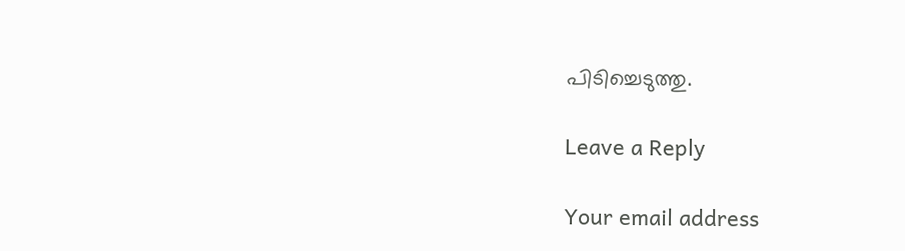പിടിച്ചെടുത്തു.

Leave a Reply

Your email address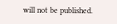will not be published.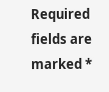Required fields are marked *